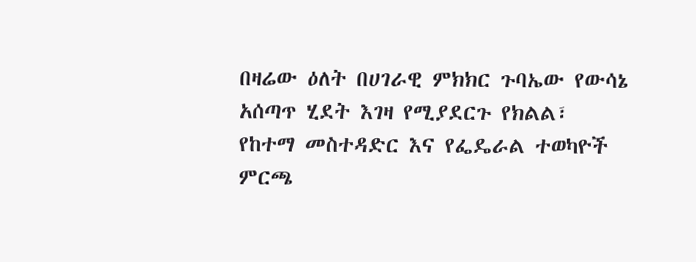በዛሬው ዕለት በሀገራዊ ምክክር ጉባኤው የውሳኔ አሰጣጥ ሂደት እገዛ የሚያደርጉ የክልል፣ የከተማ መስተዳድር እና የፌዴራል ተወካዮች ምርጫ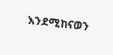እንደሚከናወን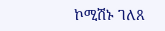ኮሚሽኑ ገለጸ